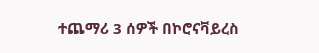ተጨማሪ 3 ሰዎች በኮሮናቫይረስ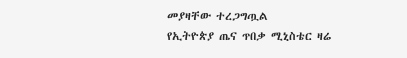መያዛቸው ተረጋግጧል
የኢትዮጵያ ጤና ጥበቃ ሚኒስቴር ዛሬ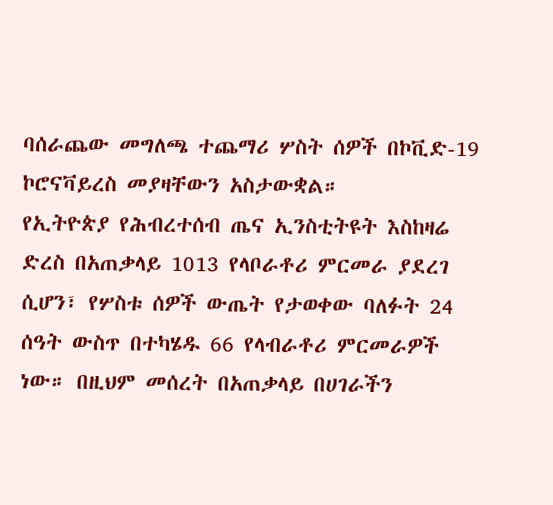ባሰራጨው መግለጫ ተጨማሪ ሦስት ሰዎች በኮቪድ-19 ኮሮናቫይረስ መያዛቸውን አስታውቋል።
የኢትዮጵያ የሕብረተሰብ ጤና ኢንስቲትዩት እስከዛሬ ድረስ በአጠቃላይ 1013 የላቦራቶሪ ምርመራ ያደረገ ሲሆን፣ የሦስቱ ሰዎች ውጤት የታወቀው ባለፉት 24 ሰዓት ውስጥ በተካሄዱ 66 የላብራቶሪ ምርመራዎች ነው። በዚህም መሰረት በአጠቃላይ በሀገራችን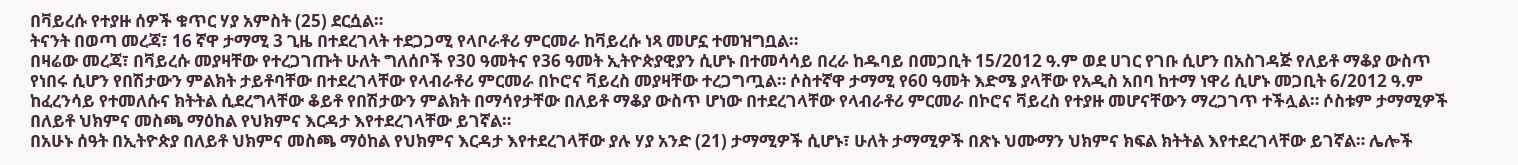በቫይረሱ የተያዙ ሰዎች ቁጥር ሃያ አምስት (25) ደርሷል።
ትናንት በወጣ መረጃ፣ 16 ኛዋ ታማሚ 3 ጊዜ በተደረገላት ተደጋጋሚ የላቦራቶሪ ምርመራ ከቫይረሱ ነጻ መሆኗ ተመዝግቧል።
በዛሬው መረጃ፣ በቫይረሱ መያዛቸው የተረጋገጡት ሁለት ግለሰቦች የ30 ዓመትና የ36 ዓመት ኢትዮጵያዊያን ሲሆኑ በተመሳሳይ በረራ ከዱባይ በመጋቢት 15/2012 ዓ.ም ወደ ሀገር የገቡ ሲሆን በአስገዳጅ የለይቶ ማቆያ ውስጥ የነበሩ ሲሆን የበሽታውን ምልክት ታይቶባቸው በተደረገላቸው የላብራቶሪ ምርመራ በኮሮና ቫይረስ መያዛቸው ተረጋግጧል። ሶስተኛዋ ታማሚ የ60 ዓመት እድሜ ያላቸው የአዲስ አበባ ከተማ ነዋሪ ሲሆኑ መጋቢት 6/2012 ዓ.ም ከፈረንሳይ የተመለሱና ክትትል ሲደረግላቸው ቆይቶ የበሽታውን ምልክት በማሳየታቸው በለይቶ ማቆያ ውስጥ ሆነው በተደረገላቸው የላብራቶሪ ምርመራ በኮሮና ቫይረስ የተያዙ መሆናቸውን ማረጋገጥ ተችሏል። ሶስቱም ታማሚዎች በለይቶ ህክምና መስጫ ማዕከል የህክምና እርዳታ እየተደረገላቸው ይገኛል።
በአሁኑ ሰዓት በኢትዮጵያ በለይቶ ህክምና መስጫ ማዕከል የህክምና እርዳታ እየተደረገላቸው ያሉ ሃያ አንድ (21) ታማሚዎች ሲሆኑ፣ ሁለት ታማሚዎች በጽኑ ህሙማን ህክምና ክፍል ክትትል እየተደረገላቸው ይገኛል። ሌሎች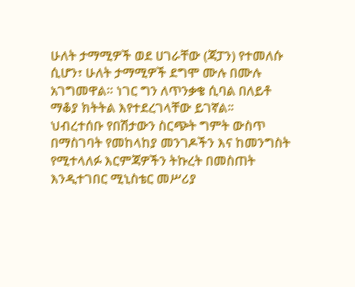ሁለት ታማሚዎች ወደ ሀገራቸው (ጃፓን) የተመለሱ ሲሆን፣ ሁለት ታማሚዎች ደግሞ ሙሉ በሙሉ አገግመዋል። ነገር ግን ለጥንቃቄ ሲባል በለይቶ ማቆያ ክትትል እየተደረገላቸው ይገኛል፡፡
ህብረተሰቡ የበሽታውን ስርጭት ግምት ውስጥ በማስገባት የመከላከያ መንገዶችን እና ከመንግስት የሚተላለፉ እርምጃዎችን ትኩረት በመስጠት እንዲተገበር ሚኒስቴር መሥሪያ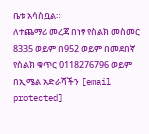ቤቱ አሳስቧል።
ለተጨማሪ መረጃ በነፃ የስልክ መስመር 8335 ወይም በ952 ወይም በመደበኛ የስልክ ቁጥር 0118276796 ወይም በኢሜል አድራሻችን [email protected]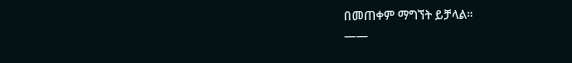በመጠቀም ማግኘት ይቻላል።
——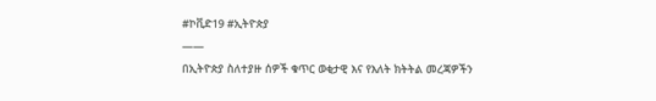#ኮቪድ19 #ኢትዮጵያ
——
በኢትዮጵያ ስለተያዙ ሰዎች ቁጥር ወቂታዊ እና የእለት ክትትል መረጃዎችን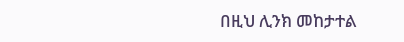በዚህ ሊንክ መከታተል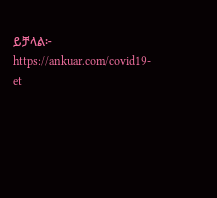ይቻላል፦ https://ankuar.com/covid19-et